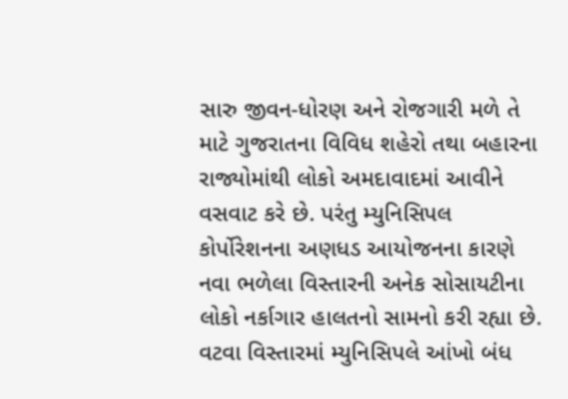સારુ જીવન-ધોરણ અને રોજગારી મળે તે માટે ગુજરાતના વિવિધ શહેરો તથા બહારના રાજ્યોમાંથી લોકો અમદાવાદમાં આવીને વસવાટ કરે છે. પરંતુ મ્યુનિસિપલ કોર્પોરેશનના અણધડ આયોજનના કારણે નવા ભળેલા વિસ્તારની અનેક સોસાયટીના લોકો નર્કાગાર હાલતનો સામનો કરી રહ્યા છે. વટવા વિસ્તારમાં મ્યુનિસિપલે આંખો બંધ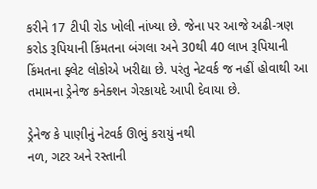કરીને 17 ટીપી રોડ ખોલી નાંખ્યા છે. જેના પર આજે અઢી-ત્રણ કરોડ રૂપિયાની કિંમતના બંગલા અને 30થી 40 લાખ રૂપિયાની કિંમતના ફ્લેટ લોકોએ ખરીદ્યા છે. પરંતુ નેટવર્ક જ નહીં હોવાથી આ તમામના ડ્રેનેજ કનેક્શન ગેરકાયદે આપી દેવાયા છે.

ડ્રેનેજ કે પાણીનું નેટવર્ક ઊભું કરાયું નથી
નળ, ગટર અને રસ્તાની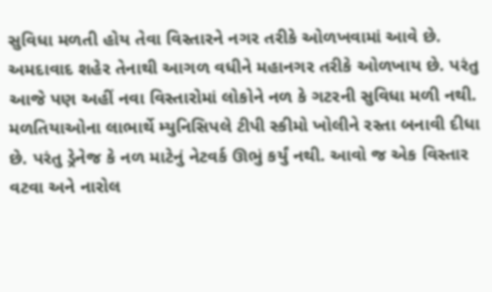સુવિધા મળતી હોય તેવા વિસ્તારને નગર તરીકે ઓળખવામાં આવે છે. અમદાવાદ શહેર તેનાથી આગળ વધીને મહાનગર તરીકે ઓળખાય છે. પરંતુ આજે પણ અહીં નવા વિસ્તારોમાં લોકોને નળ કે ગટરની સુવિધા મળી નથી. મળતિયાઓના લાભાર્થે મ્યુનિસિપલે ટીપી સ્કીમો ખોલીને રસ્તા બનાવી દીધા છે. પરંતુ ડ્રેનેજ કે નળ માટેનું નેટવર્ક ઊભું કર્યું નથી. આવો જ એક વિસ્તાર વટવા અને નારોલ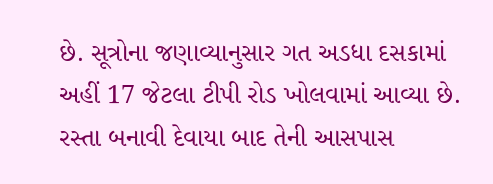છે. સૂત્રોના જણાવ્યાનુસાર ગત અડધા દસકામાં અહીં 17 જેટલા ટીપી રોડ ખોલવામાં આવ્યા છે. રસ્તા બનાવી દેવાયા બાદ તેની આસપાસ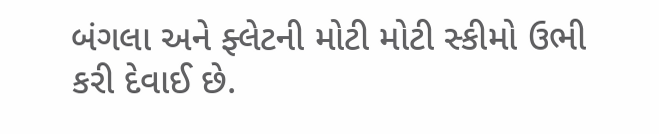બંગલા અને ફ્લેટની મોટી મોટી સ્કીમો ઉભી કરી દેવાઈ છે.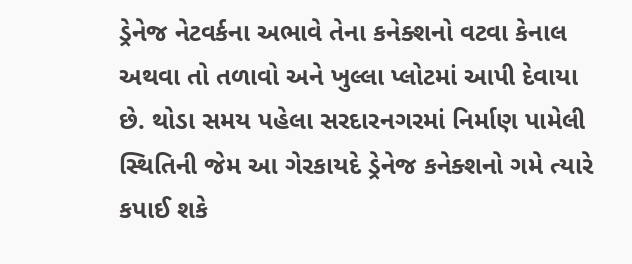ડ્રેનેજ નેટવર્કના અભાવે તેના કનેક્શનો વટવા કેનાલ અથવા તો તળાવો અને ખુલ્લા પ્લોટમાં આપી દેવાયા છે. થોડા સમય પહેલા સરદારનગરમાં નિર્માણ પામેલી સ્થિતિની જેમ આ ગેરકાયદે ડ્રેનેજ કનેક્શનો ગમે ત્યારે કપાઈ શકે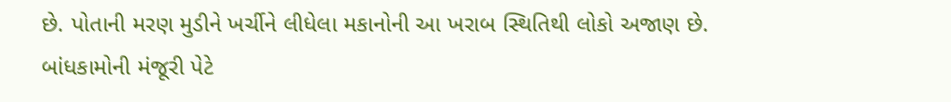છે. પોતાની મરણ મુડીને ખર્ચીને લીધેલા મકાનોની આ ખરાબ સ્થિતિથી લોકો અજાણ છે. બાંધકામોની મંજૂરી પેટે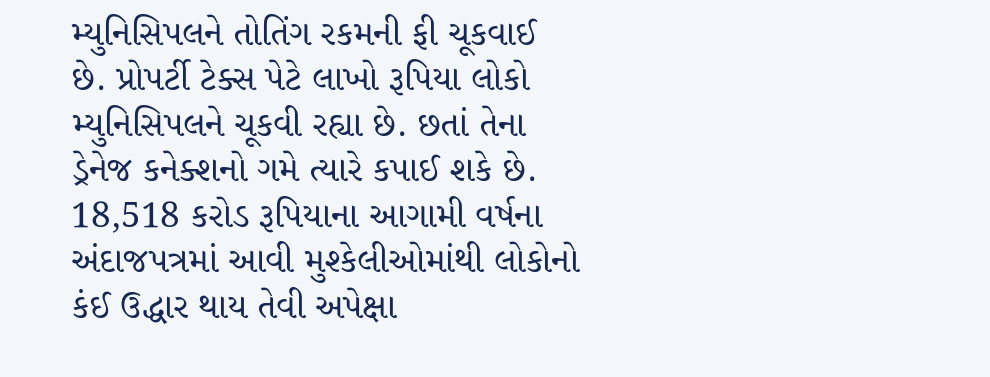મ્યુનિસિપલને તોતિંગ રકમની ફી ચૂકવાઈ છે. પ્રોપર્ટી ટેક્સ પેટે લાખો રૂપિયા લોકો મ્યુનિસિપલને ચૂકવી રહ્યા છે. છતાં તેના ડ્રેનેજ કનેક્શનો ગમે ત્યારે કપાઈ શકે છે. 18,518 કરોડ રૂપિયાના આગામી વર્ષના અંદાજપત્રમાં આવી મુશ્કેલીઓમાંથી લોકોનો કંઈ ઉદ્ધાર થાય તેવી અપેક્ષા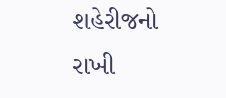શહેરીજનો રાખી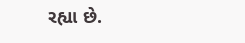રહ્યા છે.